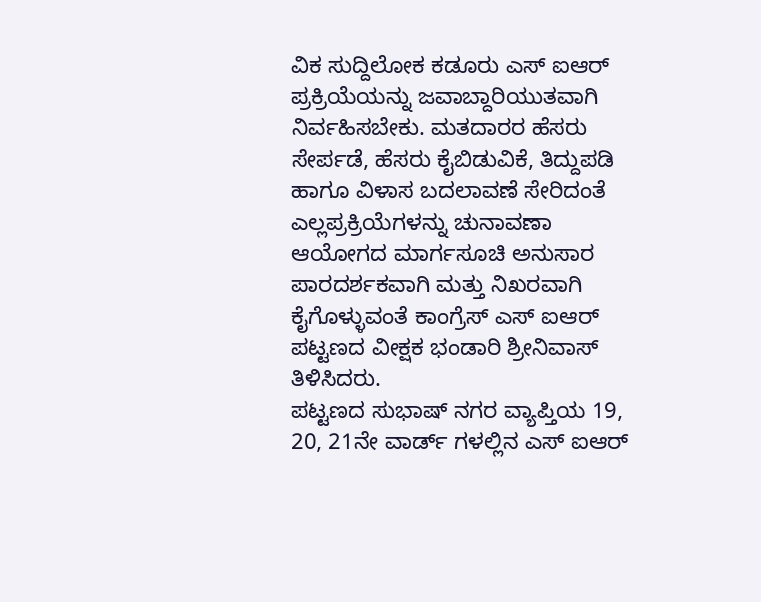ವಿಕ ಸುದ್ದಿಲೋಕ ಕಡೂರು ಎಸ್ ಐಆರ್ ಪ್ರಕ್ರಿಯೆಯನ್ನು ಜವಾಬ್ದಾರಿಯುತವಾಗಿ ನಿರ್ವಹಿಸಬೇಕು. ಮತದಾರರ ಹೆಸರು ಸೇರ್ಪಡೆ, ಹೆಸರು ಕೈಬಿಡುವಿಕೆ, ತಿದ್ದುಪಡಿ ಹಾಗೂ ವಿಳಾಸ ಬದಲಾವಣೆ ಸೇರಿದಂತೆ ಎಲ್ಲಪ್ರಕ್ರಿಯೆಗಳನ್ನು ಚುನಾವಣಾ ಆಯೋಗದ ಮಾರ್ಗಸೂಚಿ ಅನುಸಾರ ಪಾರದರ್ಶಕವಾಗಿ ಮತ್ತು ನಿಖರವಾಗಿ ಕೈಗೊಳ್ಳುವಂತೆ ಕಾಂಗ್ರೆಸ್ ಎಸ್ ಐಆರ್ ಪಟ್ಟಣದ ವೀಕ್ಷಕ ಭಂಡಾರಿ ಶ್ರೀನಿವಾಸ್ ತಿಳಿಸಿದರು.
ಪಟ್ಟಣದ ಸುಭಾಷ್ ನಗರ ವ್ಯಾಪ್ತಿಯ 19, 20, 21ನೇ ವಾರ್ಡ್ ಗಳಲ್ಲಿನ ಎಸ್ ಐಆರ್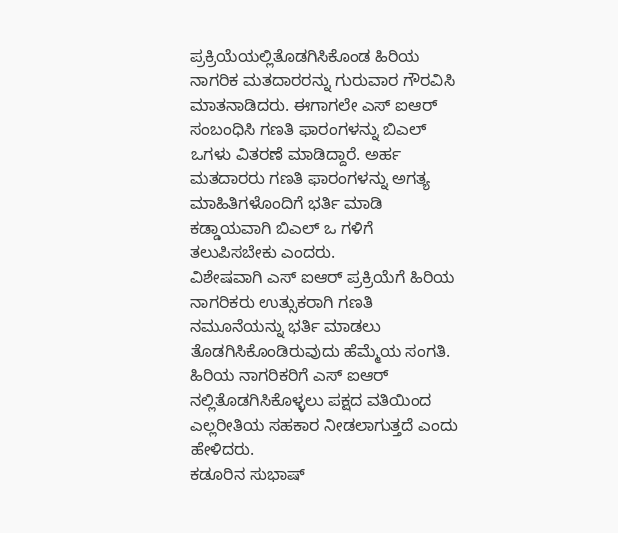ಪ್ರಕ್ರಿಯೆಯಲ್ಲಿತೊಡಗಿಸಿಕೊಂಡ ಹಿರಿಯ ನಾಗರಿಕ ಮತದಾರರನ್ನು ಗುರುವಾರ ಗೌರವಿಸಿ ಮಾತನಾಡಿದರು. ಈಗಾಗಲೇ ಎಸ್ ಐಆರ್ ಸಂಬಂಧಿಸಿ ಗಣತಿ ಫಾರಂಗಳನ್ನು ಬಿಎಲ್ ಒಗಳು ವಿತರಣೆ ಮಾಡಿದ್ದಾರೆ. ಅರ್ಹ ಮತದಾರರು ಗಣತಿ ಫಾರಂಗಳನ್ನು ಅಗತ್ಯ ಮಾಹಿತಿಗಳೊಂದಿಗೆ ಭರ್ತಿ ಮಾಡಿ ಕಡ್ಡಾಯವಾಗಿ ಬಿಎಲ್ ಒ ಗಳಿಗೆ ತಲುಪಿಸಬೇಕು ಎಂದರು.
ವಿಶೇಷವಾಗಿ ಎಸ್ ಐಆರ್ ಪ್ರಕ್ರಿಯೆಗೆ ಹಿರಿಯ ನಾಗರಿಕರು ಉತ್ಸುಕರಾಗಿ ಗಣತಿ ನಮೂನೆಯನ್ನು ಭರ್ತಿ ಮಾಡಲು ತೊಡಗಿಸಿಕೊಂಡಿರುವುದು ಹೆಮ್ಮೆಯ ಸಂಗತಿ. ಹಿರಿಯ ನಾಗರಿಕರಿಗೆ ಎಸ್ ಐಆರ್ ನಲ್ಲಿತೊಡಗಿಸಿಕೊಳ್ಳಲು ಪಕ್ಷದ ವತಿಯಿಂದ ಎಲ್ಲರೀತಿಯ ಸಹಕಾರ ನೀಡಲಾಗುತ್ತದೆ ಎಂದು ಹೇಳಿದರು.
ಕಡೂರಿನ ಸುಭಾಷ್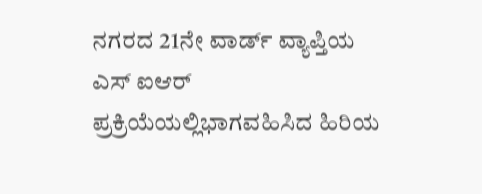ನಗರದ 21ನೇ ವಾರ್ಡ್ ವ್ಯಾಪ್ತಿಯ ಎಸ್ ಐಆರ್ ಪ್ರಕ್ರಿಯೆಯಲ್ಲಿಭಾಗವಹಿಸಿದ ಹಿರಿಯ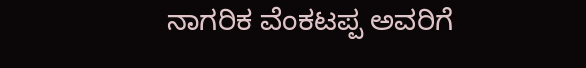ನಾಗರಿಕ ವೆಂಕಟಪ್ಪ ಅವರಿಗೆ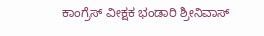ಕಾಂಗ್ರೆಸ್ ವೀಕ್ಷಕ ಭಂಡಾರಿ ಶ್ರೀನಿವಾಸ್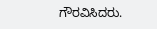ಗೌರವಿಸಿದರು.